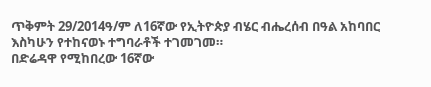ጥቅምት 29/2014ዓ/ም ለ16ኛው የኢትዮጵያ ብሄር ብሔረሰብ በዓል አከባበር እስካሁን የተከናወኑ ተግባራቶች ተገመገመ።
በድሬዳዋ የሚከበረው 16ኛው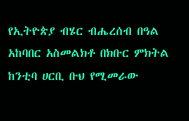የኢትዮጵያ ብሄር ብሔረሰብ በዓል አከባበር አስመልክቶ በክቡር ምክትል ከንቲባ ሀርቢ ቡህ የሚመራው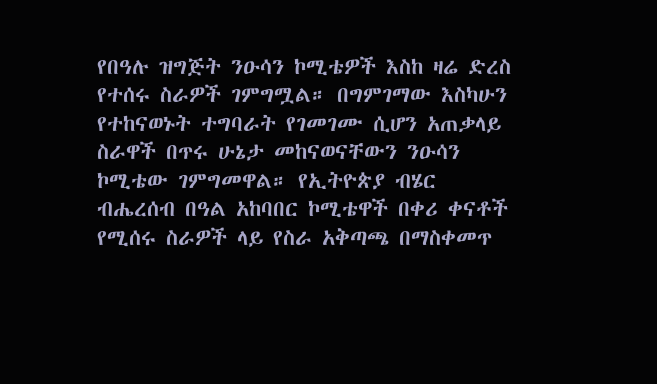የበዓሉ ዝግጅት ንዑሳን ኮሚቴዎች እስከ ዛሬ ድረስ የተሰሩ ስራዎች ገምግሟል። በግምገማው እስካሁን የተከናወኑት ተግባራት የገመገሙ ሲሆን አጠቃላይ ስራዋች በጥሩ ሁኔታ መከናወናቸውን ንዑሳን ኮሚቴው ገምግመዋል። የኢትዮጵያ ብሄር ብሔረሰብ በዓል አከባበር ኮሚቴዋች በቀሪ ቀናቶች የሚሰሩ ስራዎች ላይ የስራ አቅጣጫ በማስቀመጥ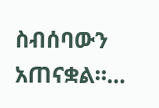ስብሰባውን አጠናቋል።…